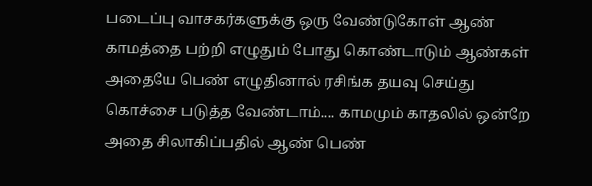படைப்பு வாசகர்களுக்கு ஒரு வேண்டுகோள் ஆண் காமத்தை பற்றி எழுதும் போது கொண்டாடும் ஆண்கள் அதையே பெண் எழுதினால் ரசிங்க தயவு செய்து கொச்சை படுத்த வேண்டாம்.... காமமும் காதலில் ஒன்றே அதை சிலாகிப்பதில் ஆண் பெண்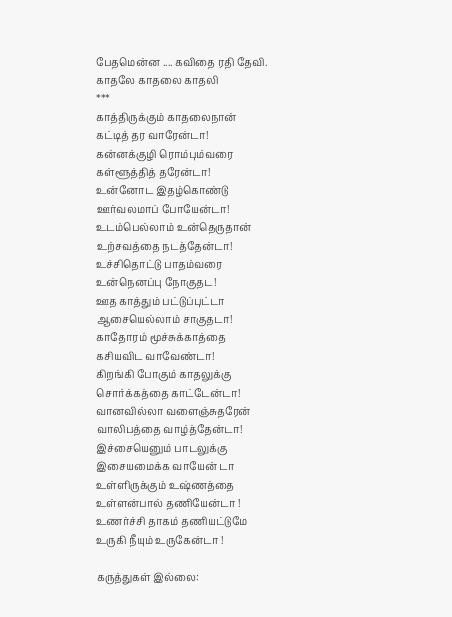பேதமென்ன .... கவிதை ரதி தேவி.
காதலே காதலை காதலி
***
காத்திருக்கும் காதலைநான்
கட்டித் தர வாரேன்டா!
கன்னக்குழி ரொம்பும்வரை
கள்ளூத்தித் தரேன்டா!
உன்னோட இதழ்கொண்டு
ஊர்வலமாப் போயேன்டா!
உடம்பெல்லாம் உன்தெருதான்
உற்சவத்தை நடத்தேன்டா!
உச்சிதொட்டு பாதம்வரை
உன்நெனப்பு நோகுதட!
ஊத காத்தும் பட்டுப்புட்டா
ஆசையெல்லாம் சாகுதடா!
காதோரம் மூச்சுக்காத்தை
கசியவிட வாவேண்டா!
கிறங்கி போகும் காதலுக்கு
சொர்க்கத்தை காட்டேன்டா!
வானவில்லா வளைஞ்சுதரேன்
வாலிபத்தை வாழ்த்தேன்டா!
இச்சையெனும் பாடலுக்கு
இசையமைக்க வாயேன் டா
உள்ளிருக்கும் உஷ்ணத்தை
உள்ளன்பால் தணியேன்டா !
உணர்ச்சி தாகம் தணியட்டுமே
உருகி நீயும் உருகேன்டா !

கருத்துகள் இல்லை: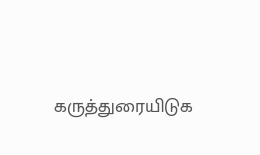கருத்துரையிடுக